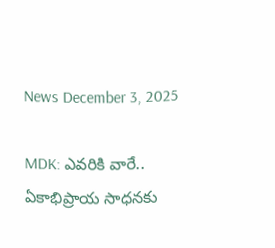News December 3, 2025

MDK: ఎవరికి వారే.. ఏకాభిప్రాయ సాధనకు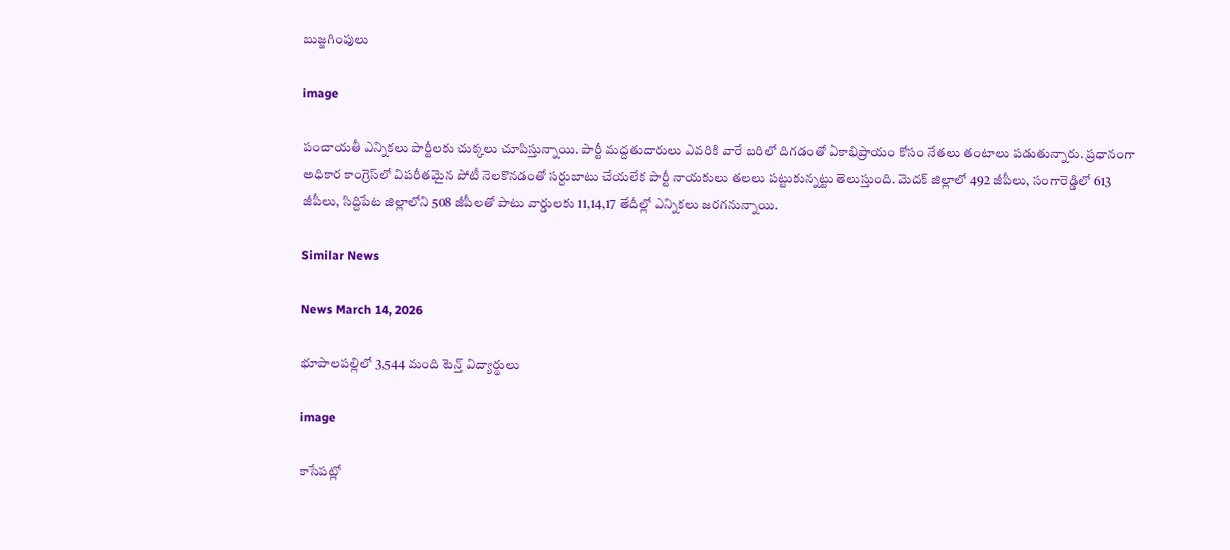బుజ్జగింపులు

image

పంచాయతీ ఎన్నికలు పార్టీలకు చుక్కలు చూపిస్తున్నాయి. పార్టీ మద్దతుదారులు ఎవరికి వారే బరిలో దిగడంతో ఏకాభిప్రాయం కోసం నేతలు తంటాలు పడుతున్నారు. ప్రధానంగా అధికార కాంగ్రెస్‌లో విపరీతమైన పోటీ నెలకొనడంతో సర్దుబాటు చేయలేక పార్టీ నాయకులు తలలు పట్టుకున్నట్టు తెలుస్తుంది. మెదక్ జిల్లాలో 492 జీపీలు, సంగారెడ్డిలో 613 జీపీలు, సిద్దిపేట జిల్లాలోని 508 జీపీలతో పాటు వార్డులకు 11,14,17 తేదీల్లో ఎన్నికలు జరగనున్నాయి.

Similar News

News March 14, 2026

భూపాలపల్లిలో 3,544 మంది టెన్త్ విద్యార్థులు

image

కాసేపట్లో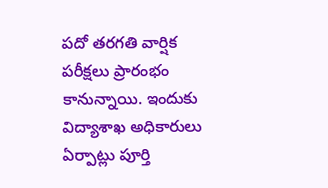పదో తరగతి వార్షిక పరీక్షలు ప్రారంభం కానున్నాయి. ఇందుకు విద్యాశాఖ అధికారులు ఏర్పాట్లు పూర్తి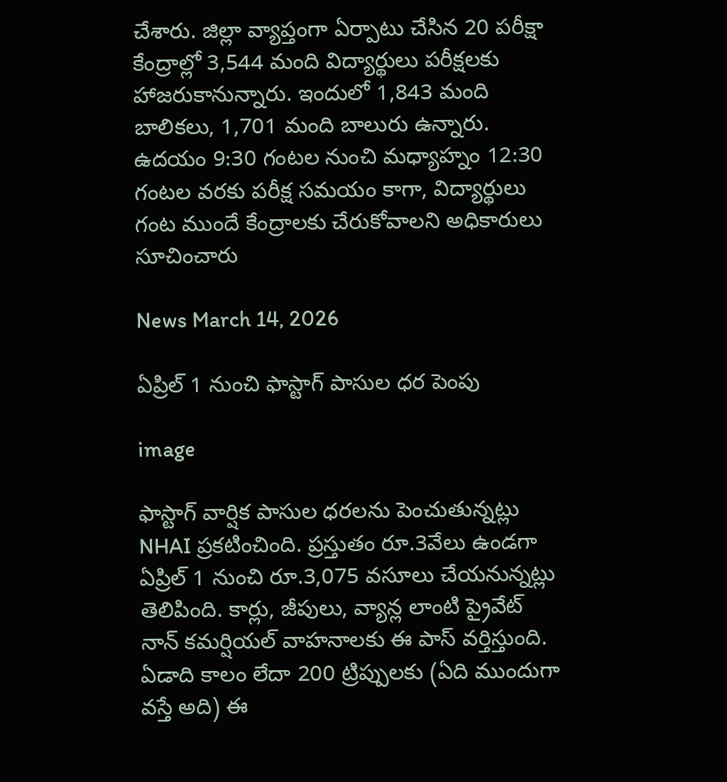చేశారు. జిల్లా వ్యాప్తంగా ఏర్పాటు చేసిన 20 పరీక్షా కేంద్రాల్లో 3,544 మంది విద్యార్థులు పరీక్షలకు హాజరుకానున్నారు. ఇందులో 1,843 మంది బాలికలు, 1,701 మంది బాలురు ఉన్నారు. ఉదయం 9:30 గంటల నుంచి మధ్యాహ్నం 12:30 గంటల వరకు పరీక్ష సమయం కాగా, విద్యార్థులు గంట ముందే కేంద్రాలకు చేరుకోవాలని అధికారులు సూచించారు

News March 14, 2026

ఏప్రిల్ 1 నుంచి ఫాస్టాగ్ పాసుల ధర పెంపు

image

ఫాస్టాగ్ వార్షిక పాసుల ధరలను పెంచుతున్నట్లు NHAI ప్రకటించింది. ప్రస్తుతం రూ.3వేలు ఉండగా ఏప్రిల్ 1 నుంచి రూ.3,075 వసూలు చేయనున్నట్లు తెలిపింది. కార్లు, జీపులు, వ్యాన్ల లాంటి ప్రైవేట్ నాన్ కమర్షియల్ వాహనాలకు ఈ పాస్ వర్తిస్తుంది. ఏడాది కాలం లేదా 200 ట్రిప్పులకు (ఏది ముందుగా వస్తే అది) ఈ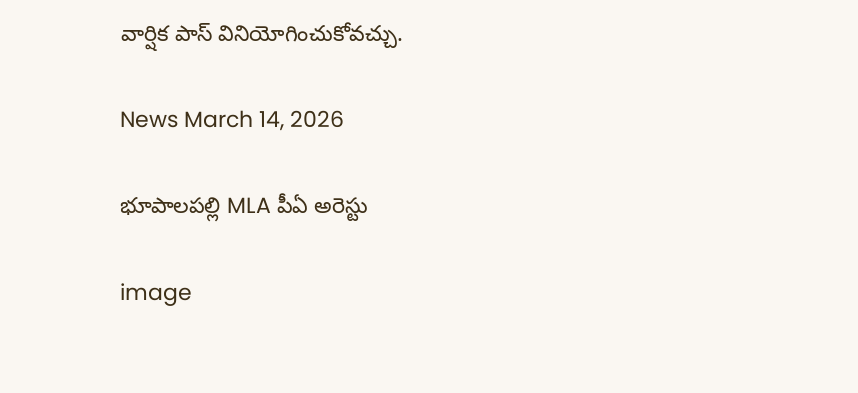వార్షిక పాస్ వినియోగించుకోవచ్చు.

News March 14, 2026

భూపాలపల్లి MLA పీఏ అరెస్టు

image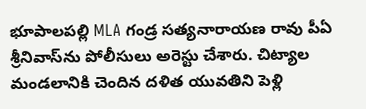భూపాలపల్లి MLA గండ్ర సత్యనారాయణ రావు పీఏ శ్రీనివాస్‌ను పోలీసులు అరెస్టు చేశారు. చిట్యాల మండలానికి చెందిన దళిత యువతిని పెళ్లి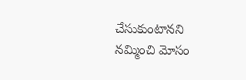చేసుకుంటానని నమ్మించి మోసం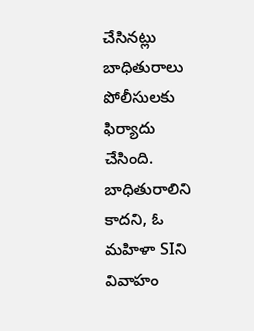చేసినట్లు బాధితురాలు పోలీసులకు ఫిర్యాదు చేసింది. బాధితురాలిని కాదని, ఓ మహిళా SIని వివాహం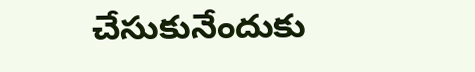చేసుకునేందుకు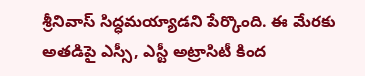శ్రీనివాస్ సిద్ధమయ్యాడని పేర్కొంది. ఈ మేరకు అతడిపై ఎస్సీ, ఎస్టీ అట్రాసిటీ కింద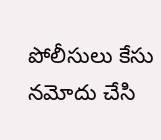పోలీసులు కేసు నమోదు చేసి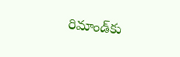రిమాండ్‌కు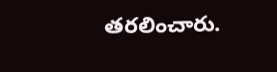తరలించారు.